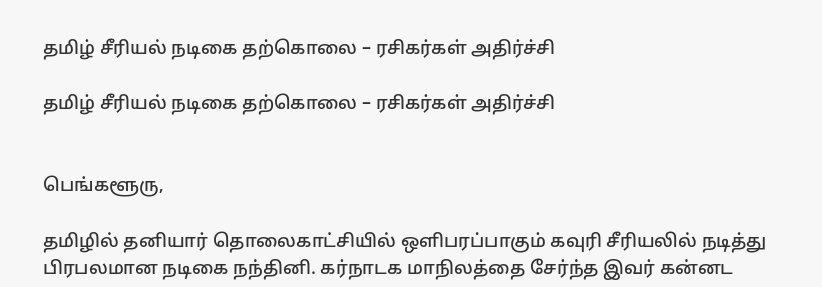தமிழ் சீரியல் நடிகை தற்கொலை – ரசிகர்கள் அதிர்ச்சி

தமிழ் சீரியல் நடிகை தற்கொலை – ரசிகர்கள் அதிர்ச்சி


பெங்களூரு,

தமிழில் தனியார் தொலைகாட்சியில் ஒளிபரப்பாகும் கவுரி சீரியலில் நடித்து பிரபலமான நடிகை நந்தினி. கர்நாடக மாநிலத்தை சேர்ந்த இவர் கன்னட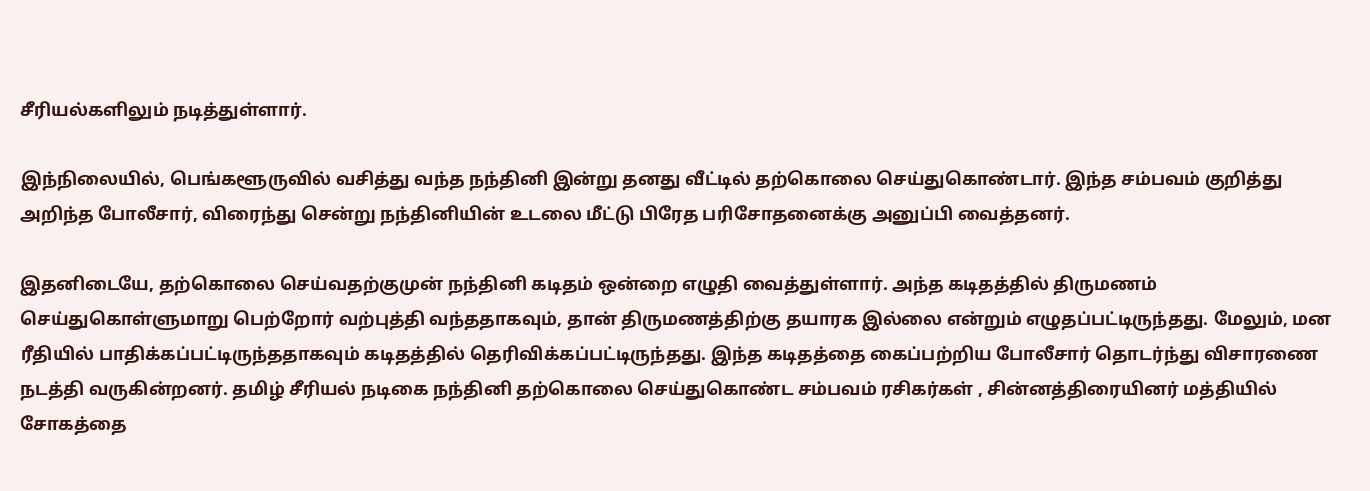சீரியல்களிலும் நடித்துள்ளார்.

இந்நிலையில், பெங்களூருவில் வசித்து வந்த நந்தினி இன்று தனது வீட்டில் தற்கொலை செய்துகொண்டார். இந்த சம்பவம் குறித்து அறிந்த போலீசார், விரைந்து சென்று நந்தினியின் உடலை மீட்டு பிரேத பரிசோதனைக்கு அனுப்பி வைத்தனர்.

இதனிடையே, தற்கொலை செய்வதற்குமுன் நந்தினி கடிதம் ஒன்றை எழுதி வைத்துள்ளார். அந்த கடிதத்தில் திருமணம் செய்துகொள்ளுமாறு பெற்றோர் வற்புத்தி வந்ததாகவும், தான் திருமணத்திற்கு தயாரக இல்லை என்றும் எழுதப்பட்டிருந்தது. மேலும், மன ரீதியில் பாதிக்கப்பட்டிருந்ததாகவும் கடிதத்தில் தெரிவிக்கப்பட்டிருந்தது. இந்த கடிதத்தை கைப்பற்றிய போலீசார் தொடர்ந்து விசாரணை நடத்தி வருகின்றனர். தமிழ் சீரியல் நடிகை நந்தினி தற்கொலை செய்துகொண்ட சம்பவம் ரசிகர்கள் , சின்னத்திரையினர் மத்தியில் சோகத்தை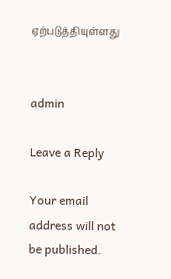ஏற்படுத்தியுள்ளது


admin

Leave a Reply

Your email address will not be published.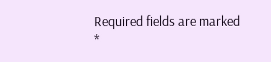Required fields are marked *